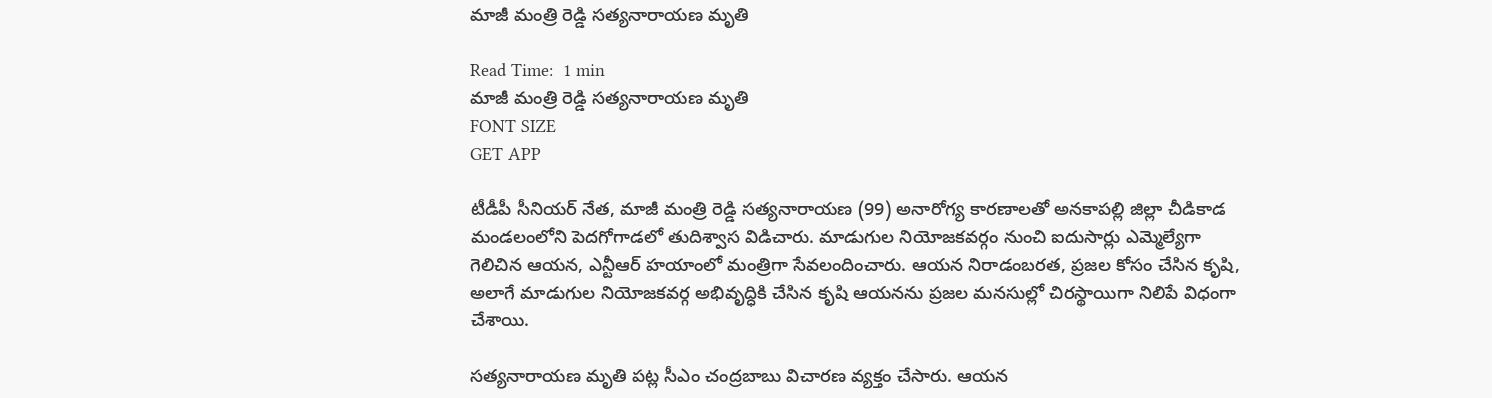మాజీ మంత్రి రెడ్డి సత్యనారాయణ మృతి

Read Time:  1 min
మాజీ మంత్రి రెడ్డి సత్యనారాయణ మృతి
FONT SIZE
GET APP

టీడీపీ సీనియర్ నేత, మాజీ మంత్రి రెడ్డి సత్యనారాయణ (99) అనారోగ్య కారణాలతో అనకాపల్లి జిల్లా చీడికాడ మండలంలోని పెదగోగాడలో తుదిశ్వాస విడిచారు. మాడుగుల నియోజకవర్గం నుంచి ఐదుసార్లు ఎమ్మెల్యేగా గెలిచిన ఆయన, ఎన్టీఆర్ హయాంలో మంత్రిగా సేవలందించారు. ఆయన నిరాడంబరత, ప్రజల కోసం చేసిన కృషి, అలాగే మాడుగుల నియోజకవర్గ అభివృద్ధికి చేసిన కృషి ఆయనను ప్రజల మనసుల్లో చిరస్థాయిగా నిలిపే విధంగా చేశాయి.

సత్యనారాయణ మృతి పట్ల సీఎం చంద్రబాబు విచారణ వ్యక్తం చేసారు. ఆయన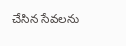చేసిన సేవలను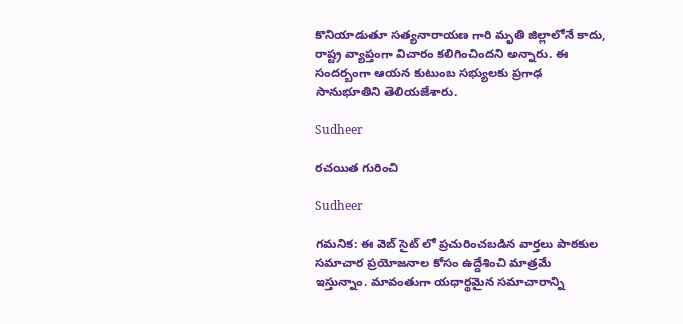కొనియాడుతూ సత్యనారాయణ గారి మృతి జిల్లాలోనే కాదు, రాష్ట్ర వ్యాప్తంగా విచారం కలిగించిందని అన్నారు. ఈ సందర్బంగా ఆయన కుటుంబ సభ్యులకు ప్రగాఢ సానుభూతిని తెలియజేశారు.

Sudheer

రచయిత గురించి

Sudheer

గమనిక: ఈ వెబ్ సైట్ లో ప్రచురించబడిన వార్తలు పాఠకుల సమాచార ప్రయోజనాల కోసం ఉద్దేశించి మాత్రమే ఇస్తున్నాం. మావంతుగా యధార్థమైన సమాచారాన్ని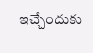ఇచ్చేందుకు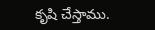కృషి చేస్తాము.